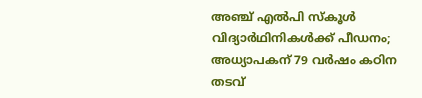അഞ്ച് എല്‍പി സ്‌കൂള്‍ വിദ്യാര്‍ഥിനികള്‍ക്ക് പീഡനം; അധ്യാപകന് 79 വര്‍ഷം കഠിന തടവ്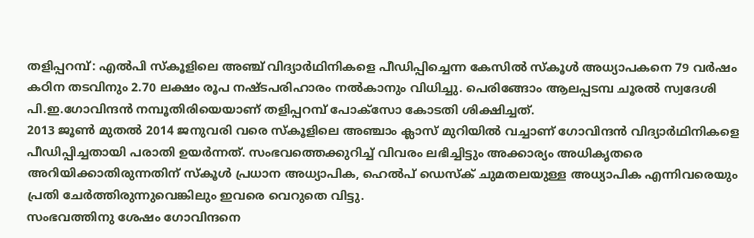തളിപ്പറമ്പ്: എല്‍പി സ്‌കൂളിലെ അഞ്ച് വിദ്യാര്‍ഥിനികളെ പീഡിപ്പിച്ചെന്ന കേസില്‍ സ്‌കൂള്‍ അധ്യാപകനെ 79 വര്‍ഷം കഠിന തടവിനും 2.70 ലക്ഷം രൂപ നഷ്ടപരിഹാരം നല്‍കാനും വിധിച്ചു. പെരിങ്ങോം ആലപ്പടമ്പ ചൂരല്‍ സ്വദേശി പി.ഇ.ഗോവിന്ദന്‍ നമ്പൂതിരിയെയാണ് തളിപ്പറമ്പ് പോക്‌സോ കോടതി ശിക്ഷിച്ചത്.
2013 ജൂണ്‍ മുതല്‍ 2014 ജനുവരി വരെ സ്‌കൂളിലെ അഞ്ചാം ക്ലാസ് മുറിയില്‍ വച്ചാണ് ഗോവിന്ദന്‍ വിദ്യാര്‍ഥിനികളെ പീഡിപ്പിച്ചതായി പരാതി ഉയര്‍ന്നത്. സംഭവത്തെക്കുറിച്ച് വിവരം ലഭിച്ചിട്ടും അക്കാര്യം അധികൃതരെ അറിയിക്കാതിരുന്നതിന് സ്‌കൂള്‍ പ്രധാന അധ്യാപിക, ഹെല്‍പ് ഡെസ്‌ക് ചുമതലയുള്ള അധ്യാപിക എന്നിവരെയും പ്രതി ചേര്‍ത്തിരുന്നുവെങ്കിലും ഇവരെ വെറുതെ വിട്ടു.
സംഭവത്തിനു ശേഷം ഗോവിന്ദനെ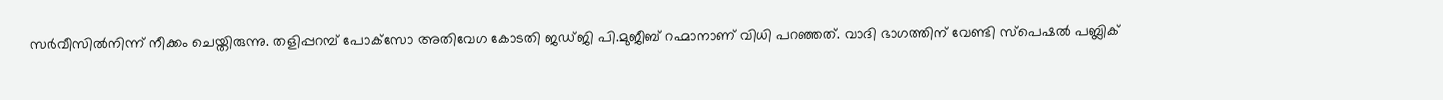സര്‍വീസില്‍നിന്ന് നീക്കം ചെയ്തിരുന്നു. തളിപ്പറമ്പ് പോക്‌സോ അതിവേഗ കോടതി ജഡ്ജി പി.മുജീബ് റഹ്മാനാണ് വിധി പറഞ്ഞത്. വാദി ഭാഗത്തിന് വേണ്ടി സ്‌പെഷല്‍ പബ്ലിക്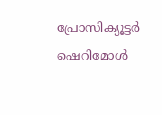പ്രോസിക്യൂട്ടര്‍ ഷെറിമോള്‍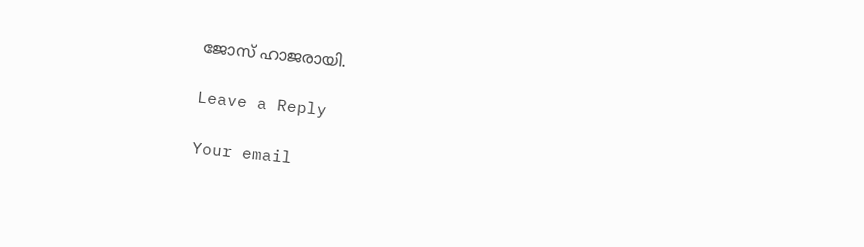ജോസ് ഹാജരായി.

Leave a Reply

Your email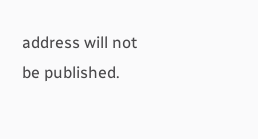address will not be published.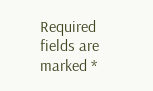Required fields are marked *